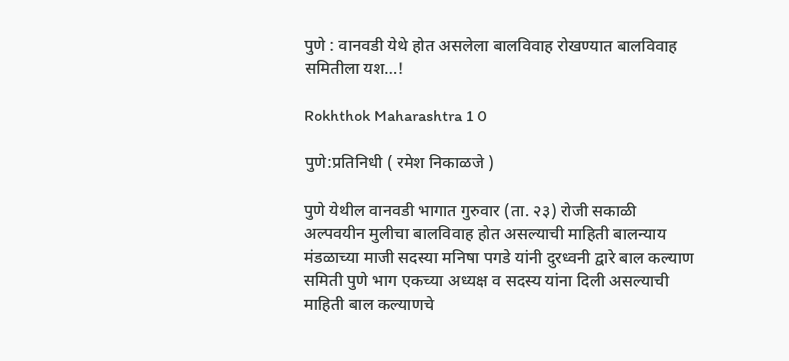पुणे : वानवडी येथे होत असलेला बालविवाह रोखण्यात बालविवाह समितीला यश…!

Rokhthok Maharashtra 1 0

पुणे:प्रतिनिधी ( रमेश निकाळजे )

पुणे येथील वानवडी भागात गुरुवार (ता. २३) रोजी सकाळी अल्पवयीन मुलीचा बालविवाह होत असल्याची माहिती बालन्याय मंडळाच्या माजी सदस्या मनिषा पगडे यांनी दुरध्वनी द्वारे बाल कल्याण समिती पुणे भाग एकच्या अध्यक्ष व सदस्य यांना दिली असल्याची माहिती बाल कल्याणचे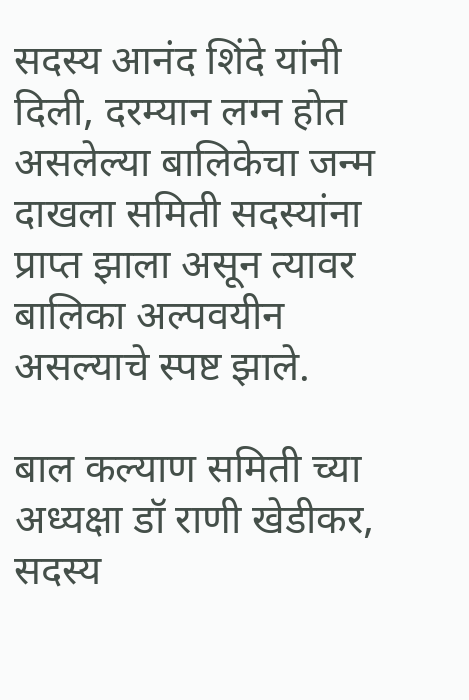सदस्य आनंद शिंदे यांनी दिली, दरम्यान लग्न होत असलेल्या बालिकेचा जन्म दाखला समिती सदस्यांना प्राप्त झाला असून त्यावर बालिका अल्पवयीन असल्याचे स्पष्ट झाले.

बाल कल्याण समिती च्या अध्यक्षा डॉ राणी खेडीकर, सदस्य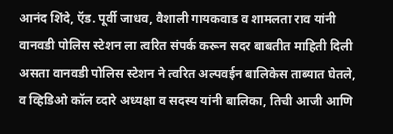आनंद शिंदे, ऍड. पूर्वी जाधव, वैशाली गायकवाड व शामलता राव यांनी वानवडी पोलिस स्टेशन ला त्वरित संपर्क करून सदर बाबतीत माहिती दिली असता वानवडी पोलिस स्टेशन ने त्वरित अल्पवईन बालिकेस ताब्यात घेतले, व व्हिडिओ कॉल व्दारे अध्यक्षा व सदस्य यांनी बालिका, तिची आजी आणि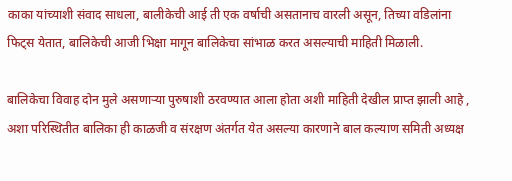काका यांच्याशी संवाद साधला, बालीकेची आई ती एक वर्षाची असतानाच वारली असून, तिच्या वडिलांना फिट्स येतात, बालिकेची आजी भिक्षा मागून बालिकेचा सांभाळ करत असल्याची माहिती मिळाली.

बालिकेचा विवाह दोन मुले असणाऱ्या पुरुषाशी ठरवण्यात आला होता अशी माहिती देखील प्राप्त झाली आहे , अशा परिस्थितीत बालिका ही काळजी व संरक्षण अंतर्गत येत असल्या कारणाने बाल कल्याण समिती अध्यक्ष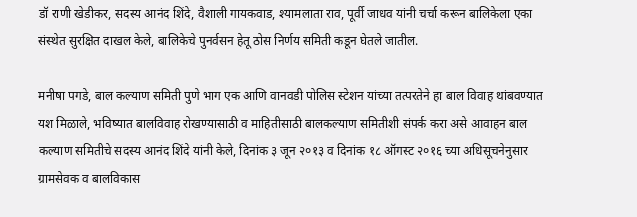डॉ राणी खेडीकर, सदस्य आनंद शिंदे, वैशाली गायकवाड, श्यामलाता राव, पूर्वी जाधव यांनी चर्चा करून बालिकेला एका संस्थेत सुरक्षित दाखल केले, बालिकेचे पुनर्वसन हेतू ठोस निर्णय समिती कडून घेतले जातील.

मनीषा पगडे, बाल कल्याण समिती पुणे भाग एक आणि वानवडी पोलिस स्टेशन यांच्या तत्परतेने हा बाल विवाह थांबवण्यात यश मिळाले, भविष्यात बालविवाह रोखण्यासाठी व माहितीसाठी बालकल्याण समितीशी संपर्क करा असे आवाहन बाल कल्याण समितीचे सदस्य आनंद शिंदे यांनी केले, दिनांक ३ जून २०१३ व दिनांक १८ ऑगस्ट २०१६ च्या अधिसूचनेनुसार ग्रामसेवक व बालविकास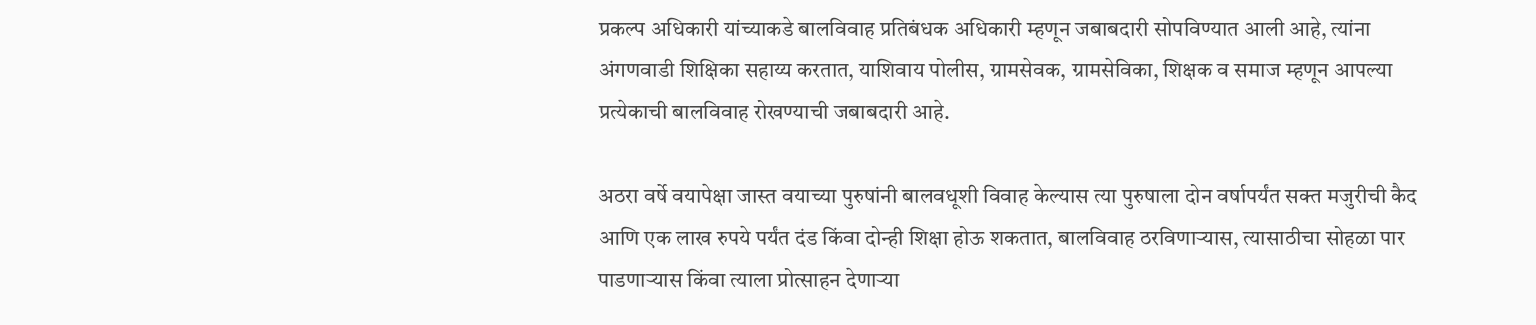प्रकल्प अधिकारी यांच्याकडे बालविवाह प्रतिबंधक अधिकारी म्हणून जबाबदारी सोपविण्यात आली आहे, त्यांना अंगणवाडी शिक्षिका सहाय्य करतात, याशिवाय पोलीस, ग्रामसेवक, ग्रामसेविका, शिक्षक व समाज म्हणून आपल्या प्रत्येकाची बालविवाह रोखण्याची जबाबदारी आहे.

अठरा वर्षे वयापेक्षा जास्त वयाच्या पुरुषांनी बालवधूशी विवाह केल्यास त्या पुरुषाला दोन वर्षापर्यंत सक्त मजुरीची कैद आणि एक लाख रुपये पर्यंत दंड किंवा दोन्ही शिक्षा होऊ शकतात, बालविवाह ठरविणाऱ्यास, त्यासाठीचा सोहळा पार पाडणाऱ्यास किंवा त्याला प्रोत्साहन देणाऱ्या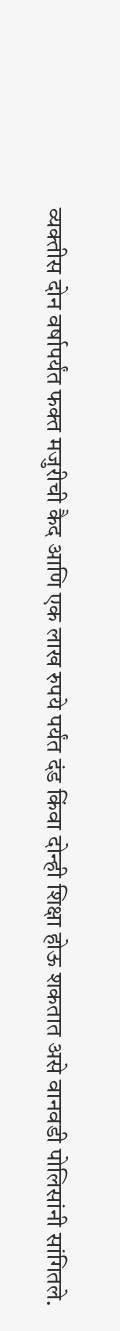व्यक्तीस दोन वर्षापर्यंत फक्त मजुरीची कैद आणि एक लाख रुपये पर्यंत दंड किंवा दोन्ही शिक्षा होऊ शकतात असे वानवडी पोलिसांनी सांगितले.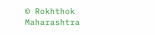© Rokhthok Maharashtra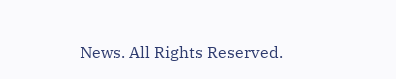News. All Rights Reserved.